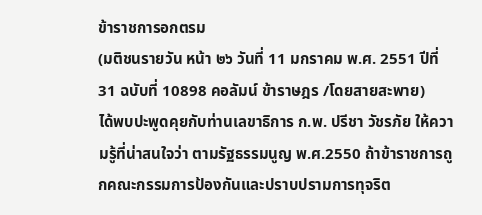ข้าราชการอกตรม
(มติชนรายวัน หน้า ๒๖ วันที่ 11 มกราคม พ.ศ. 2551 ปีที่ 31 ฉบับที่ 10898 คอลัมน์ ข้าราษฎร /โดยสายสะพาย)
ได้พบปะพูดคุยกับท่านเลขาธิการ ก.พ. ปรีชา วัชรภัย ให้ความรู้ที่น่าสนใจว่า ตามรัฐธรรมนูญ พ.ศ.2550 ถ้าข้าราชการถูกคณะกรรมการป้องกันและปราบปรามการทุจริต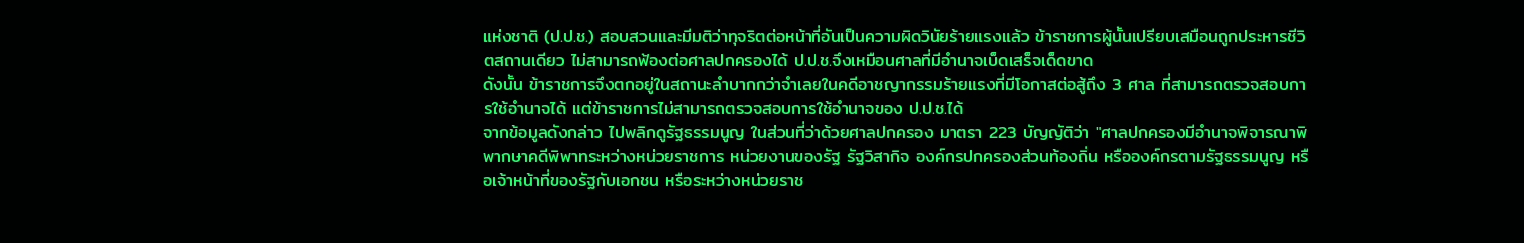แห่งชาติ (ป.ป.ช.) สอบสวนและมีมติว่าทุจริตต่อหน้าที่อันเป็นความผิดวินัยร้ายแรงแล้ว ข้าราชการผู้นั้นเปรียบเสมือนถูกประหารชีวิตสถานเดียว ไม่สามารถฟ้องต่อศาลปกครองได้ ป.ป.ช.จึงเหมือนศาลที่มีอำนาจเบ็ดเสร็จเด็ดขาด
ดังนั้น ข้าราชการจึงตกอยู่ในสถานะลำบากกว่าจำเลยในคดีอาชญากรรมร้ายแรงที่มีโอกาสต่อสู้ถึง 3 ศาล ที่สามารถตรวจสอบการใช้อำนาจได้ แต่ข้าราชการไม่สามารถตรวจสอบการใช้อำนาจของ ป.ป.ช.ได้
จากข้อมูลดังกล่าว ไปพลิกดูรัฐธรรมนูญ ในส่วนที่ว่าด้วยศาลปกครอง มาตรา 223 บัญญัติว่า "ศาลปกครองมีอำนาจพิจารณาพิพากษาคดีพิพาทระหว่างหน่วยราชการ หน่วยงานของรัฐ รัฐวิสากิจ องค์กรปกครองส่วนท้องถิ่น หรือองค์กรตามรัฐธรรมนูญ หรือเจ้าหน้าที่ของรัฐกับเอกชน หรือระหว่างหน่วยราช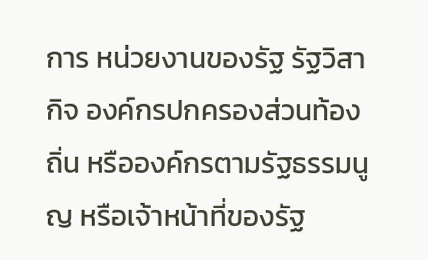การ หน่วยงานของรัฐ รัฐวิสากิจ องค์กรปกครองส่วนท้องถิ่น หรือองค์กรตามรัฐธรรมนูญ หรือเจ้าหน้าที่ของรัฐ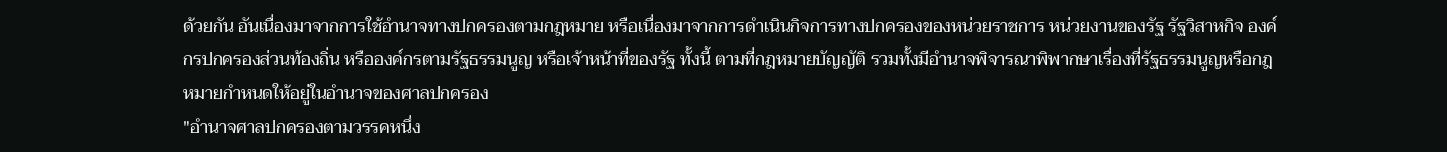ด้วยกัน อันเนื่องมาจากการใช้อำนาจทางปกครองตามกฎหมาย หรือเนื่องมาจากการดำเนินกิจการทางปกครองของหน่วยราชการ หน่วยงานของรัฐ รัฐวิสาหกิจ องค์กรปกครองส่วนท้องถิ่น หรือองค์กรตามรัฐธรรมนูญ หรือเจ้าหน้าที่ของรัฐ ทั้งนี้ ตามที่กฎหมายบัญญัติ รวมทั้งมีอำนาจพิจารณาพิพากษาเรื่องที่รัฐธรรมนูญหรือกฎหมายกำหนดให้อยู่ในอำนาจของศาลปกครอง
"อำนาจศาลปกครองตามวรรคหนึ่ง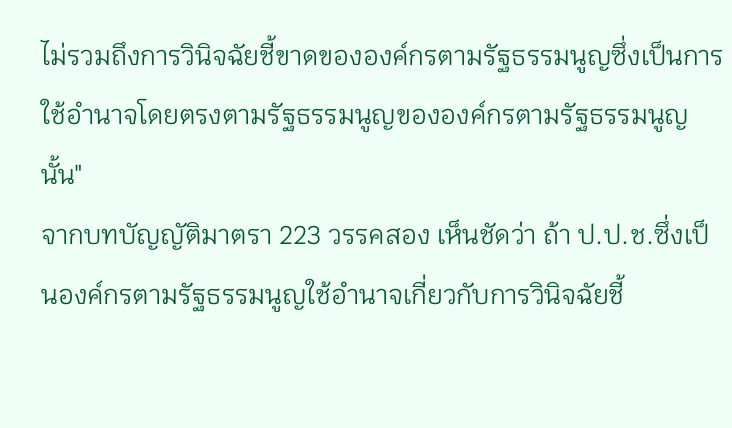ไม่รวมถึงการวินิจฉัยชี้ขาดขององค์กรตามรัฐธรรมนูญซึ่งเป็นการใช้อำนาจโดยตรงตามรัฐธรรมนูญขององค์กรตามรัฐธรรมนูญนั้น"
จากบทบัญญัติมาตรา 223 วรรคสอง เห็นชัดว่า ถ้า ป.ป.ช.ซึ่งเป็นองค์กรตามรัฐธรรมนูญใช้อำนาจเกี่ยวกับการวินิจฉัยชี้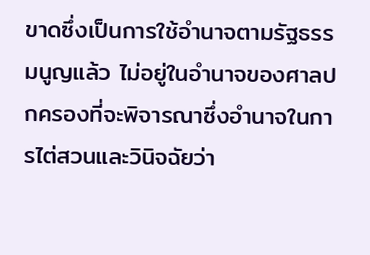ขาดซึ่งเป็นการใช้อำนาจตามรัฐธรรมนูญแล้ว ไม่อยู่ในอำนาจของศาลปกครองที่จะพิจารณาซึ่งอำนาจในการไต่สวนและวินิจฉัยว่า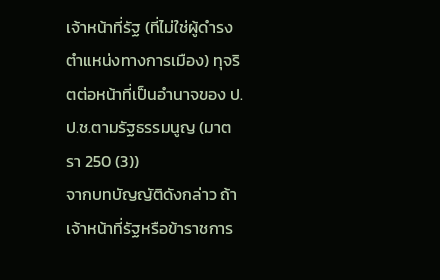เจ้าหน้าที่รัฐ (ที่ไม่ใช่ผู้ดำรงตำแหน่งทางการเมือง) ทุจริตต่อหน้าที่เป็นอำนาจของ ป.ป.ช.ตามรัฐธรรมนูญ (มาตรา 250 (3))
จากบทบัญญัติดังกล่าว ถ้าเจ้าหน้าที่รัฐหรือข้าราชการ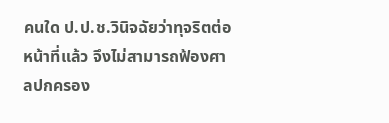คนใด ป.ป.ช.วินิจฉัยว่าทุจริตต่อหน้าที่แล้ว จึงไม่สามารถฟ้องศาลปกครอง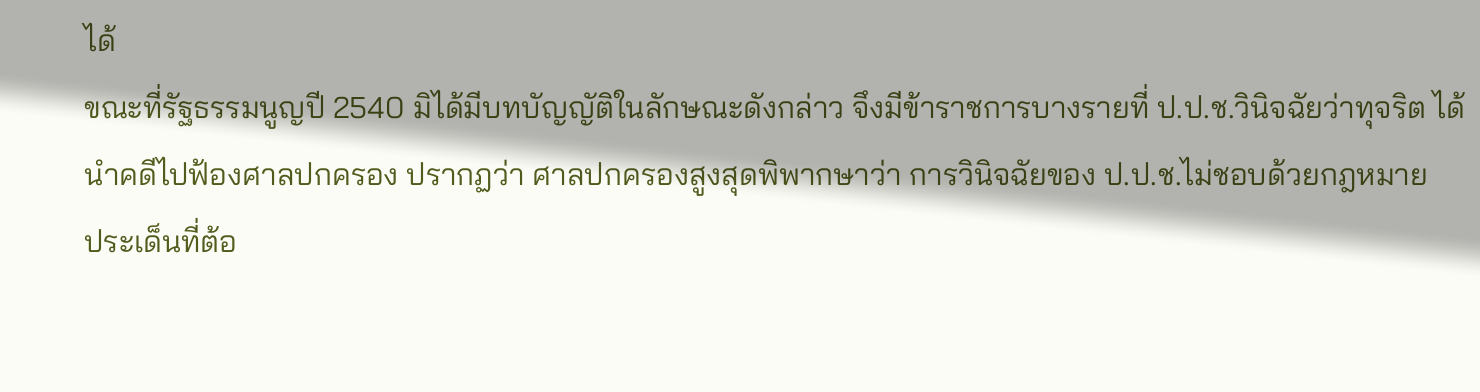ได้
ขณะที่รัฐธรรมนูญปี 2540 มิได้มีบทบัญญัติในลักษณะดังกล่าว จึงมีข้าราชการบางรายที่ ป.ป.ช.วินิจฉัยว่าทุจริต ได้นำคดีไปฟ้องศาลปกครอง ปรากฏว่า ศาลปกครองสูงสุดพิพากษาว่า การวินิจฉัยของ ป.ป.ช.ไม่ชอบด้วยกฎหมาย
ประเด็นที่ต้อ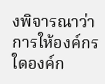งพิจารณาว่า การให้องค์กรใดองค์ก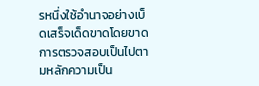รหนึ่งใช้อำนาจอย่างเบ็ดเสร็จเด็ดขาดโดยขาดการตรวจสอบเป็นไปตามหลักความเป็น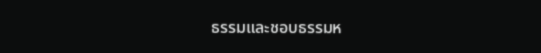ธรรมและชอบธรรมห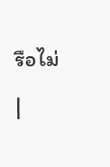รือไม่
|